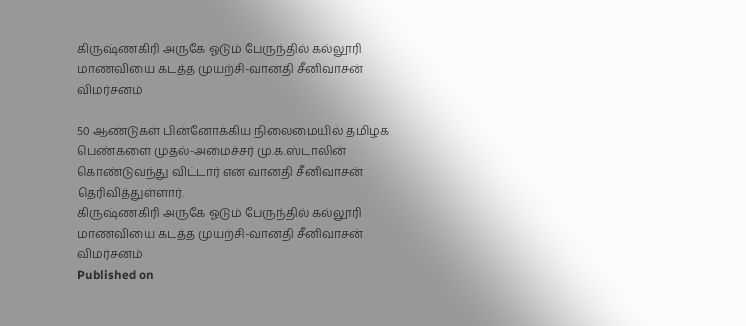கிருஷ்ணகிரி அருகே ஓடும் பேருந்தில் கல்லூரி மாணவியை கடத்த முயற்சி-வானதி சீனிவாசன் விமர்சனம்

50 ஆண்டுகள் பின்னோக்கிய நிலைமையில் தமிழக பெண்களை முதல்-அமைச்சர் மு.க.ஸ்டாலின் கொண்டுவந்து விட்டார் என வானதி சீனிவாசன் தெரிவித்துள்ளார்.
கிருஷ்ணகிரி அருகே ஓடும் பேருந்தில் கல்லூரி மாணவியை கடத்த முயற்சி-வானதி சீனிவாசன் விமர்சனம்
Published on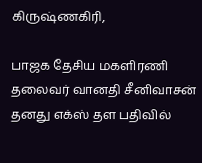கிருஷ்ணகிரி,

பாஜக தேசிய மகளிரணி தலைவர் வானதி சீனிவாசன் தனது எக்ஸ் தள பதிவில்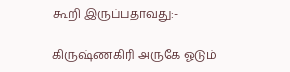கூறி இருப்பதாவது:-

கிருஷ்ணகிரி அருகே ஓடும்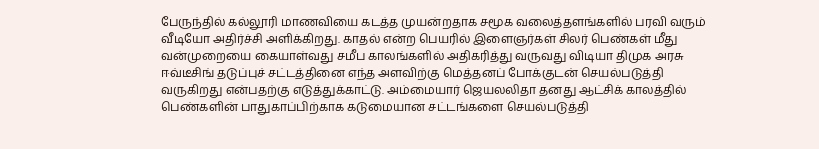பேருந்தில் கல்லூரி மாணவியை கடத்த முயன்றதாக சமூக வலைத்தளங்களில் பரவி வரும் வீடியோ அதிர்ச்சி அளிக்கிறது. காதல் என்ற பெயரில் இளைஞர்கள் சிலர் பெண்கள் மீது வன்முறையை கையாள்வது சமீப காலங்களில் அதிகரித்து வருவது விடியா திமுக அரசு ஈவ்டீசிங் தடுப்புச் சட்டத்தினை எந்த அளவிற்கு மெத்தனப் போக்குடன் செயல்படுத்தி வருகிறது என்பதற்கு எடுத்துக்காட்டு. அம்மையார் ஜெயலலிதா தனது ஆட்சிக் காலத்தில் பெண்களின் பாதுகாப்பிற்காக கடுமையான சட்டங்களை செயல்படுத்தி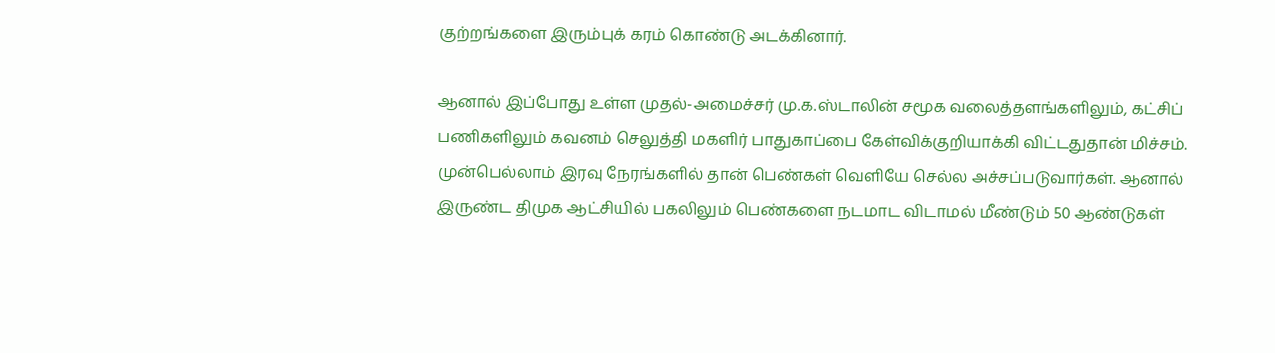குற்றங்களை இரும்புக் கரம் கொண்டு அடக்கினார்.

ஆனால் இப்போது உள்ள முதல்-அமைச்சர் மு.க.ஸ்டாலின் சமூக வலைத்தளங்களிலும், கட்சிப் பணிகளிலும் கவனம் செலுத்தி மகளிர் பாதுகாப்பை கேள்விக்குறியாக்கி விட்டதுதான் மிச்சம். முன்பெல்லாம் இரவு நேரங்களில் தான் பெண்கள் வெளியே செல்ல அச்சப்படுவார்கள். ஆனால் இருண்ட திமுக ஆட்சியில் பகலிலும் பெண்களை நடமாட விடாமல் மீண்டும் 50 ஆண்டுகள்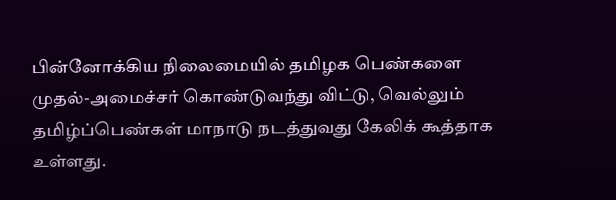பின்னோக்கிய நிலைமையில் தமிழக பெண்களை முதல்-அமைச்சர் கொண்டுவந்து விட்டு, வெல்லும் தமிழ்ப்பெண்கள் மாநாடு நடத்துவது கேலிக் கூத்தாக உள்ளது.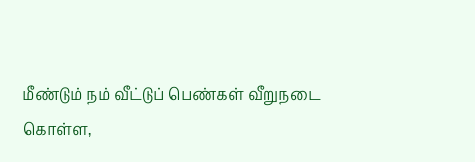மீண்டும் நம் வீட்டுப் பெண்கள் வீறுநடை கொள்ள,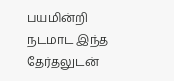பயமின்றி நடமாட இந்த தேர்தலுடன்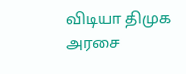விடியா திமுக அரசை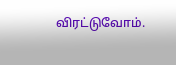விரட்டுவோம்.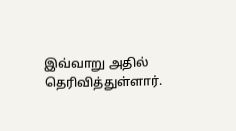இவ்வாறு அதில் தெரிவித்துள்ளார்.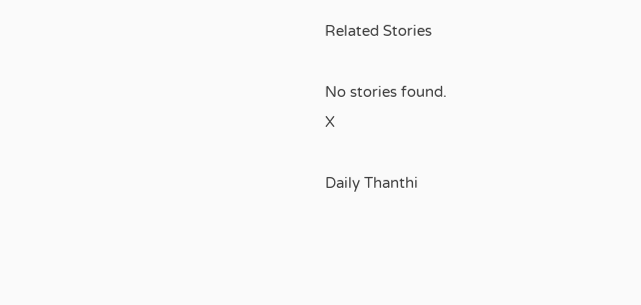Related Stories

No stories found.
X

Daily Thanthi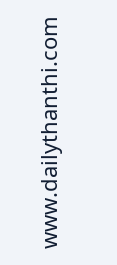www.dailythanthi.com